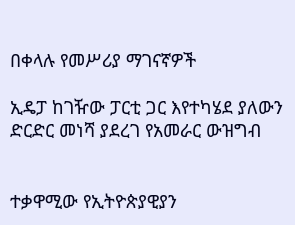በቀላሉ የመሥሪያ ማገናኛዎች

ኢዴፓ ከገዥው ፓርቲ ጋር እየተካሄደ ያለውን ድርድር መነሻ ያደረገ የአመራር ውዝግብ


ተቃዋሚው የኢትዮጵያዊያን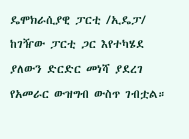ዴሞክራሲያዊ ፓርቲ /ኢዴፓ/ ከገዥው ፓርቲ ጋር እየተካሄደ ያለውን ድርድር መነሻ ያደረገ የአመራር ውዝግብ ውስጥ ገብቷል።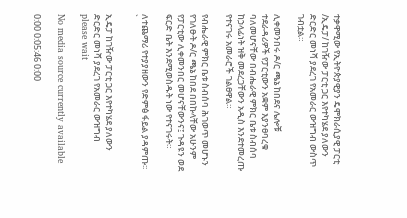ተቃዋሚው የኢትዮጵያዊያን ዴሞክራሲያዊ ፓርቲ /ኢዴፓ/ ከገዥው ፓርቲ ጋር እየተካሄደ ያለውን ድርድር መነሻ ያደረገ የአመራር ውዝግብ ውስጥ ገብቷል።

ሊቀመንበሩ ዶ/ር ጫኔ ከበደና ሌሎቹ ተደራዳሪዎች የፓርቲውን አቋም እያንፀባረቁ ባለመሆናቸው በብሔራዊ ምክር ቤቱ ስብሰባ ከኃላፊነት ዝቅ መደረጋቸውን አዲስ እንደተመረጡ የተናገሩ አመራሮች ገልፀዋል።

የብሔራዊ ምክር ቤቱ ስብሰባ ሕገወጥ መሆኑን የገለፁት ዶ/ር ጫኔ ከበደ በበኩላቸው አሁንም የፓርቲው ሊቀመንበር መሆናቸውንና፤ ጉዳዩን ወደ ፍርድ ቤት እንደሚወስዱት ነው የተናገሩት።

ለተጨማሪ የተያያዘውን የድምፅ ፋይል ያዳምጡ፡፡ `

ኢዴፓ ከገዥው ፓርቲ ጋር እየተካሄደ ያለውን ድርድር መነሻ ያደረገ የአመራር ውዝግብ
please wait

No media source currently available

0:00 0:05:46 0:00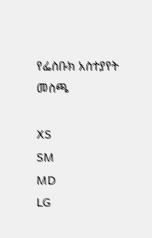የፌስቡክ አስተያየት መስጫ

XS
SM
MD
LG